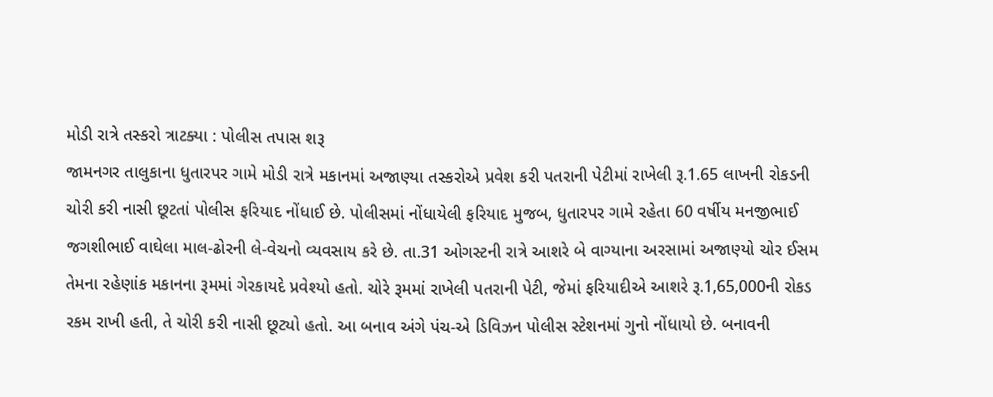મોડી રાત્રે તસ્કરો ત્રાટક્યા : પોલીસ તપાસ શરૂ
જામનગર તાલુકાના ધુતારપર ગામે મોડી રાત્રે મકાનમાં અજાણ્યા તસ્કરોએ પ્રવેશ કરી પતરાની પેટીમાં રાખેલી રૂ.1.65 લાખની રોકડની ચોરી કરી નાસી છૂટતાં પોલીસ ફરિયાદ નોંધાઈ છે. પોલીસમાં નોંધાયેલી ફરિયાદ મુજબ, ધુતારપર ગામે રહેતા 60 વર્ષીય મનજીભાઈ જગશીભાઈ વાઘેલા માલ-ઢોરની લે-વેચનો વ્યવસાય કરે છે. તા.31 ઓગસ્ટની રાત્રે આશરે બે વાગ્યાના અરસામાં અજાણ્યો ચોર ઈસમ તેમના રહેણાંક મકાનના રૂમમાં ગેરકાયદે પ્રવેશ્યો હતો. ચોરે રૂમમાં રાખેલી પતરાની પેટી, જેમાં ફરિયાદીએ આશરે રૂ.1,65,000ની રોકડ રકમ રાખી હતી, તે ચોરી કરી નાસી છૂટ્યો હતો. આ બનાવ અંગે પંચ-એ ડિવિઝન પોલીસ સ્ટેશનમાં ગુનો નોંધાયો છે. બનાવની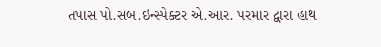તપાસ પો.સબ.ઇન્સ્પેક્ટર એ.આર. પરમાર દ્વારા હાથ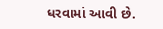ધરવામાં આવી છે.